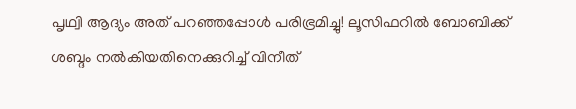പൃഥ്വി ആദ്യം അത് പറ‍ഞ്ഞപ്പോള്‍ പരിഭ്രമിച്ചു! ലൂസിഫറില്‍ ബോബിക്ക് ശബ്ദം നല്‍കിയതിനെക്കുറിച്ച് വിനീത്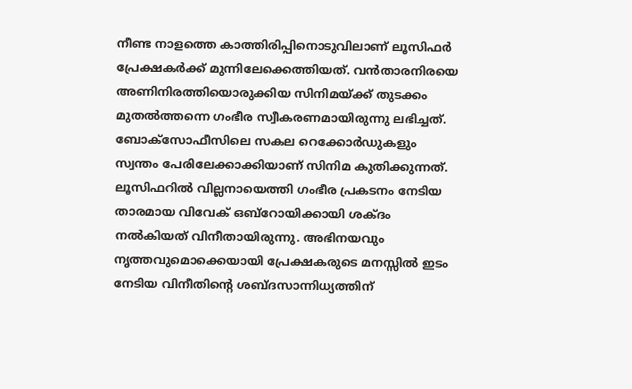നീണ്ട നാളത്തെ കാത്തിരിപ്പിനൊടുവിലാണ് ലൂസിഫര്‍ പ്രേക്ഷകര്‍ക്ക് മുന്നിലേക്കെത്തിയത്. വന്‍താരനിരയെ അണിനിരത്തിയൊരുക്കിയ സിനിമയ്ക്ക് തുടക്കം മുതല്‍ത്തന്നെ ഗംഭീര സ്വീകരണമായിരുന്നു ലഭിച്ചത്. ബോക്‌സോഫീസിലെ സകല റെക്കോര്‍ഡുകളും സ്വന്തം പേരിലേക്കാക്കിയാണ് സിനിമ കുതിക്കുന്നത്. ലൂസിഫറില്‍ വില്ലനായെത്തി ഗംഭീര പ്രകടനം നേടിയ താരമായ വിവേക് ഒബ്‌റോയിക്കായി ശക്ദം നല്‍കിയത് വിനീതായിരുന്നു. അഭിനയവും നൃത്തവുമൊക്കെയായി പ്രേക്ഷകരുടെ മനസ്സില്‍ ഇടം നേടിയ വിനീതിന്റെ ശബ്ദസാന്നിധ്യത്തിന്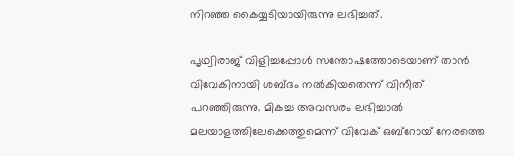നിറഞ്ഞ കൈയ്യടിയായിരുന്നു ലഭിച്ചത്.

പൃഥ്വിരാജ് വിളിച്ചപ്പോള്‍ സന്തോഷത്തോടെയാണ് താന്‍ വിവേകിനായി ശബ്ദം നല്‍കിയതെന്ന് വിനീത് പറഞ്ഞിരുന്നു. മികച്ച അവസരം ലഭിച്ചാല്‍ മലയാളത്തിലേക്കെത്തുമെന്ന് വിവേക് ഒബ്‌റോയ് നേരത്തെ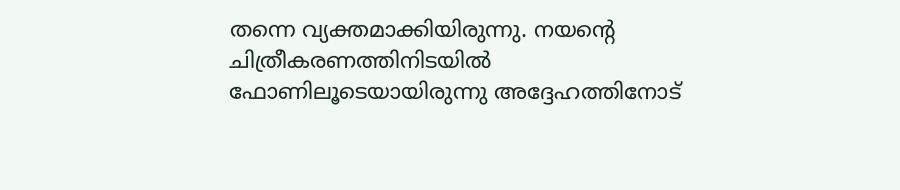തന്നെ വ്യക്തമാക്കിയിരുന്നു. നയന്റെ ചിത്രീകരണത്തിനിടയില്‍ ഫോണിലൂടെയായിരുന്നു അദ്ദേഹത്തിനോട്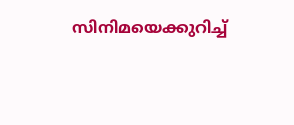സിനിമയെക്കുറിച്ച്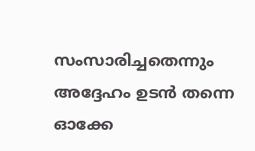സംസാരിച്ചതെന്നും അദ്ദേഹം ഉടന്‍ തന്നെ ഓക്കേ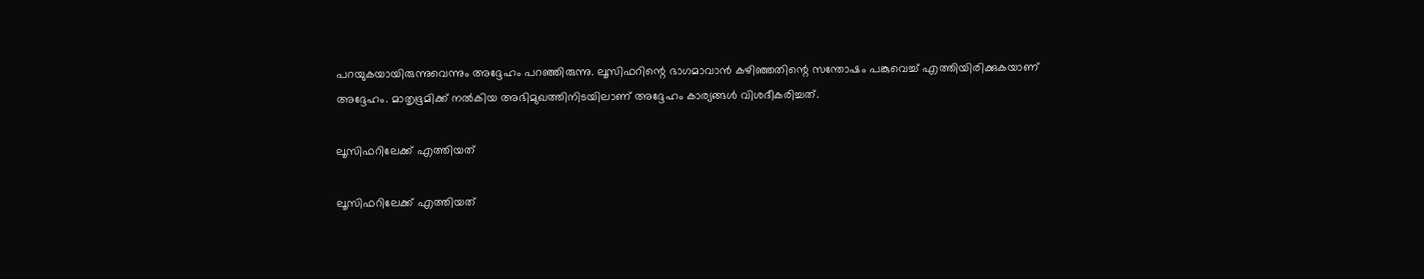പറയുകയായിരുന്നുവെന്നും അദ്ദേഹം പറഞ്ഞിരുന്നു. ലൂസിഫറിന്റെ ഭാഗമാവാന്‍ കഴിഞ്ഞതിന്റെ സന്തോഷം പങ്കുവെച്ച് എത്തിയിരിക്കുകയാണ് അദ്ദേഹം. മാതൃഭൂമിക്ക് നല്‍കിയ അഭിമുഖത്തിനിടയിലാണ് അദ്ദേഹം കാര്യങ്ങള്‍ വിശദീകരിച്ചത്.

ലൂസിഫറിലേക്ക് എത്തിയത്

ലൂസിഫറിലേക്ക് എത്തിയത്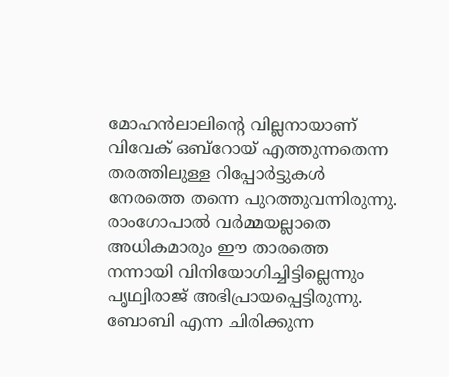മോഹന്‍ലാലിന്റെ വില്ലനായാണ് വിവേക് ഒബ്‌റോയ് എത്തുന്നതെന്ന തരത്തിലുള്ള റിപ്പോര്‍ട്ടുകള്‍ നേരത്തെ തന്നെ പുറത്തുവന്നിരുന്നു. രാംഗോപാല്‍ വര്‍മ്മയല്ലാതെ അധികമാരും ഈ താരത്തെ നന്നായി വിനിയോഗിച്ചിട്ടില്ലെന്നും പൃഥ്വിരാജ് അഭിപ്രായപ്പെട്ടിരുന്നു. ബോബി എന്ന ചിരിക്കുന്ന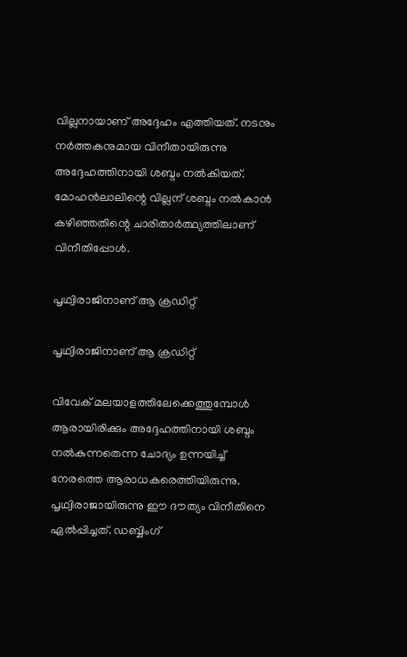വില്ലനായാണ് അദ്ദേഹം എത്തിയത്. നടനും നര്‍ത്തകനുമായ വിനീതായിരുന്നു അദ്ദേഹത്തിനായി ശബ്ദം നല്‍കിയത്. മോഹന്‍ലാലിന്റെ വില്ലന് ശബ്ദം നല്‍കാന്‍ കഴിഞ്ഞതിന്റെ ചാരിതാര്‍ത്ഥ്യത്തിലാണ് വിനീതിപ്പോള്‍.

പൃഥ്വിരാജിനാണ് ആ ക്രഡിറ്റ്

പൃഥ്വിരാജിനാണ് ആ ക്രഡിറ്റ്

വിവേക് മലയാളത്തിലേക്കെത്തുമ്പോള്‍ ആരായിരിക്കും അദ്ദേഹത്തിനായി ശബ്ദം നല്‍കുന്നതെന്ന ചോദ്യം ഉന്നയിച്ച് നേരത്തെ ആരാധകരെത്തിയിരുന്നു. പൃഥ്വിരാജായിരുന്നു ഈ ദൗത്യം വിനീതിനെ ഏല്‍പ്പിച്ചത്. ഡബ്ബിംഗ്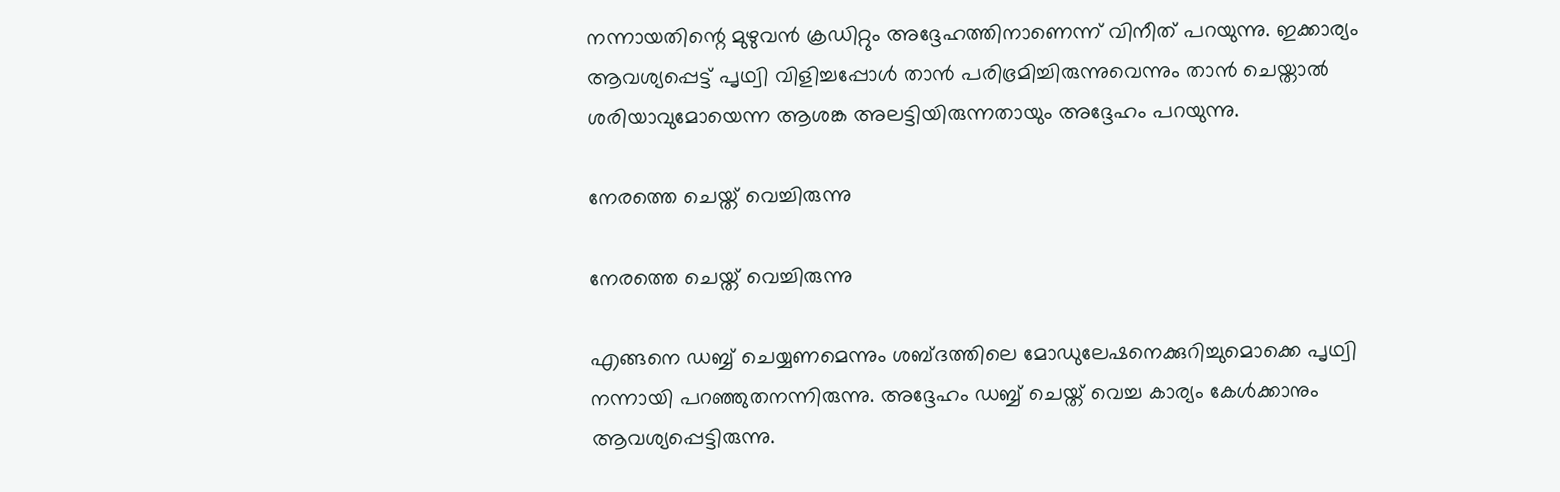നന്നായതിന്റെ മുഴുവന്‍ ക്രഡിറ്റും അദ്ദേഹത്തിനാണെന്ന് വിനീത് പറയുന്നു. ഇക്കാര്യം ആവശ്യപ്പെട്ട് പൃഥ്വി വിളിച്ചപ്പോള്‍ താന്‍ പരിഭ്രമിച്ചിരുന്നുവെന്നും താന്‍ ചെയ്താല്‍ ശരിയാവുമോയെന്ന ആശങ്ക അലട്ടിയിരുന്നതായും അദ്ദേഹം പറയുന്നു.

നേരത്തെ ചെയ്ത് വെച്ചിരുന്നു

നേരത്തെ ചെയ്ത് വെച്ചിരുന്നു

എങ്ങനെ ഡബ്ബ് ചെയ്യണമെന്നും ശബ്ദത്തിലെ മോഡുലേഷനെക്കുറിച്ചുമൊക്കെ പൃഥ്വി നന്നായി പറഞ്ഞുതനന്നിരുന്നു. അദ്ദേഹം ഡബ്ബ് ചെയ്ത് വെച്ച കാര്യം കേള്‍ക്കാനും ആവശ്യപ്പെട്ടിരുന്നു.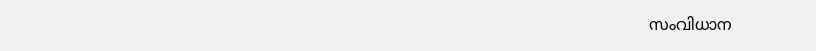സംവിധാന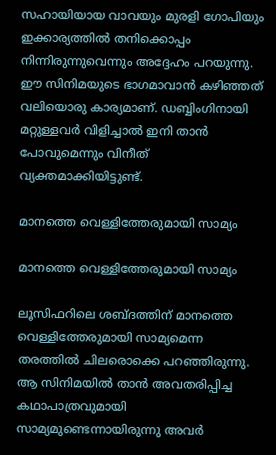സഹായിയായ വാവയും മുരളി ഗോപിയും ഇക്കാര്യത്തില്‍ തനിക്കൊപ്പം നിന്നിരുന്നുവെന്നും അദ്ദേഹം പറയുന്നു. ഈ സിനിമയുടെ ഭാഗമാവാന്‍ കഴിഞ്ഞത് വലിയൊരു കാര്യമാണ്. ഡബ്ബിംഗിനായി മറ്റുള്ളവര്‍ വിളിച്ചാല്‍ ഇനി താന്‍ പോവുമെന്നും വിനീത് വ്യക്തമാക്കിയിട്ടുണ്ട്.

മാനത്തെ വെള്ളിത്തേരുമായി സാമ്യം

മാനത്തെ വെള്ളിത്തേരുമായി സാമ്യം

ലൂസിഫറിലെ ശബ്ദത്തിന് മാനത്തെ വെള്ളിത്തേരുമായി സാമ്യമെന്ന തരത്തില്‍ ചിലരൊക്കെ പറഞ്ഞിരുന്നു. ആ സിനിമയില്‍ താന്‍ അവതരിപ്പിച്ച കഥാപാത്രവുമായി സാമ്യമുണ്ടെന്നായിരുന്നു അവര്‍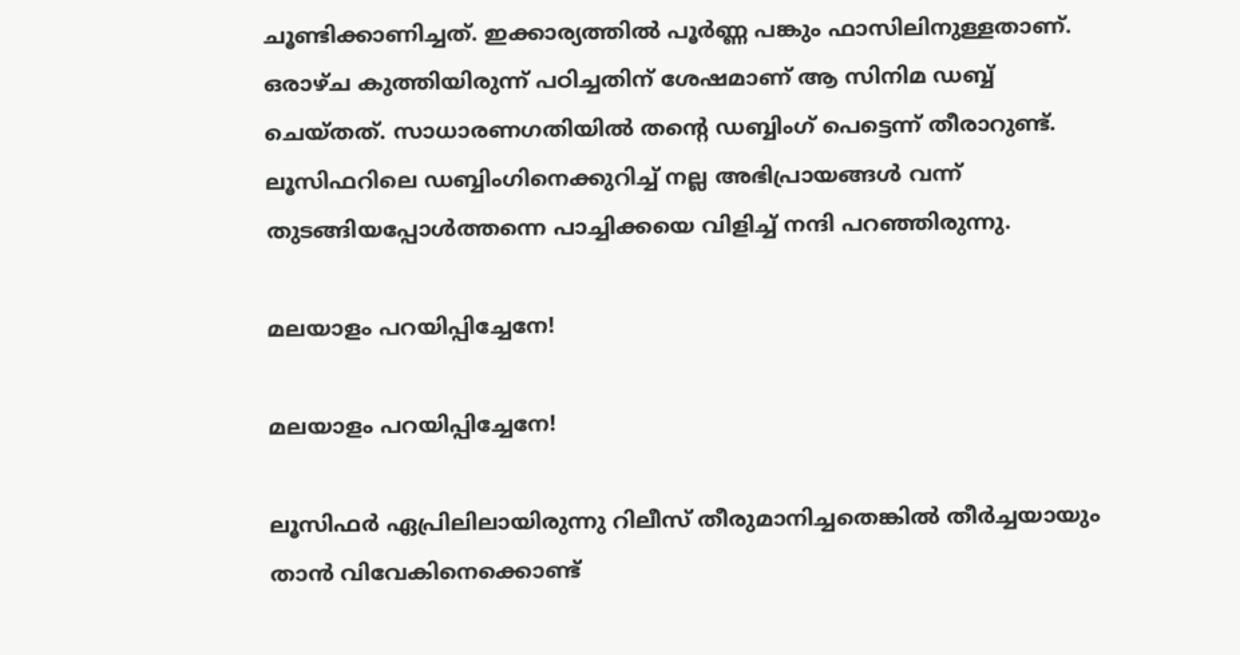ചൂണ്ടിക്കാണിച്ചത്. ഇക്കാര്യത്തില്‍ പൂര്‍ണ്ണ പങ്കും ഫാസിലിനുള്ളതാണ്. ഒരാഴ്ച കുത്തിയിരുന്ന് പഠിച്ചതിന് ശേഷമാണ് ആ സിനിമ ഡബ്ബ് ചെയ്തത്. സാധാരണഗതിയില്‍ തന്റെ ഡബ്ബിംഗ് പെട്ടെന്ന് തീരാറുണ്ട്. ലൂസിഫറിലെ ഡബ്ബിംഗിനെക്കുറിച്ച് നല്ല അഭിപ്രായങ്ങള്‍ വന്ന് തുടങ്ങിയപ്പോള്‍ത്തന്നെ പാച്ചിക്കയെ വിളിച്ച് നന്ദി പറഞ്ഞിരുന്നു.

മലയാളം പറയിപ്പിച്ചേനേ!

മലയാളം പറയിപ്പിച്ചേനേ!

ലൂസിഫര്‍ ഏപ്രിലിലായിരുന്നു റിലീസ് തീരുമാനിച്ചതെങ്കില്‍ തീര്‍ച്ചയായും താന്‍ വിവേകിനെക്കൊണ്ട്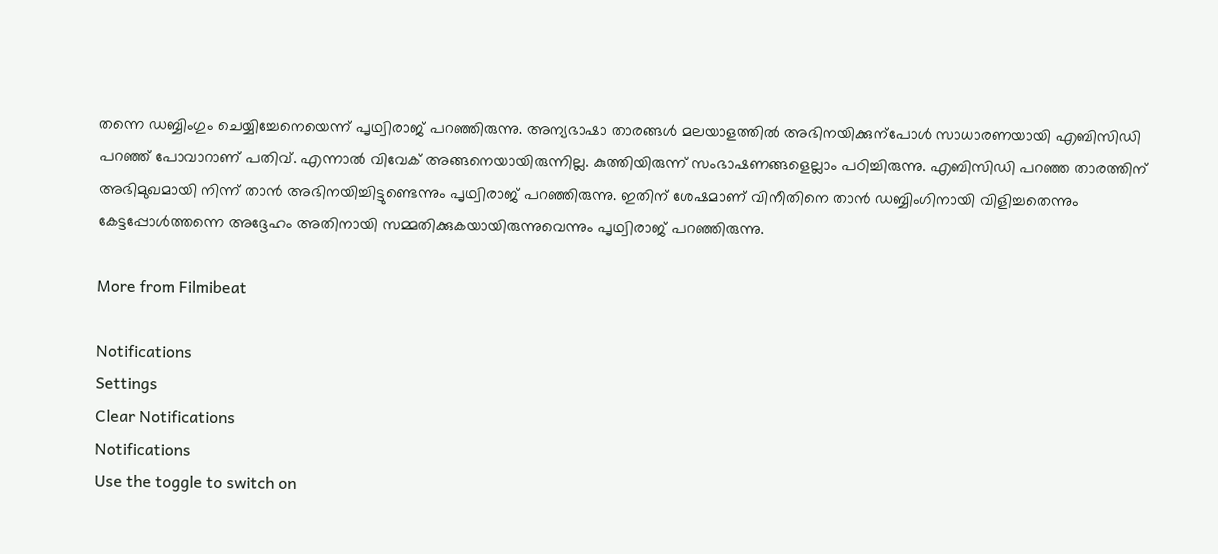തന്നെ ഡബ്ബിംഗും ചെയ്യിച്ചേനെയെന്ന് പൃഥ്വിരാജ് പറഞ്ഞിരുന്നു. അന്യഭാഷാ താരങ്ങള്‍ മലയാളത്തില്‍ അഭിനയിക്കുന്പോള്‍ സാധാരണയായി എബിസിഡി പറഞ്ഞ് പോവാറാണ് പതിവ്. എന്നാല്‍ വിവേക് അങ്ങനെയായിരുന്നില്ല. കുത്തിയിരുന്ന് സംഭാഷണങ്ങളെല്ലാം പഠിച്ചിരുന്നു. എബിസിഡി പറഞ്ഞ താരത്തിന് അഭിമുഖമായി നിന്ന് താന്‍ അഭിനയിച്ചിട്ടുണ്ടെന്നും പൃഥ്വിരാജ് പറഞ്ഞിരുന്നു. ഇതിന് ശേഷമാണ് വിനീതിനെ താന്‍ ഡബ്ബിംഗിനായി വിളിച്ചതെന്നും കേട്ടപ്പോള്‍ത്തന്നെ അദ്ദേഹം അതിനായി സമ്മതിക്കുകയായിരുന്നുവെന്നും പൃഥ്വിരാജ് പറഞ്ഞിരുന്നു.

More from Filmibeat

Notifications
Settings
Clear Notifications
Notifications
Use the toggle to switch on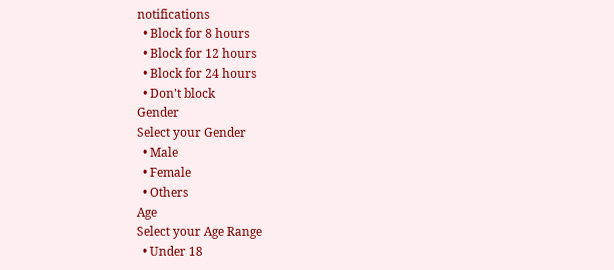notifications
  • Block for 8 hours
  • Block for 12 hours
  • Block for 24 hours
  • Don't block
Gender
Select your Gender
  • Male
  • Female
  • Others
Age
Select your Age Range
  • Under 18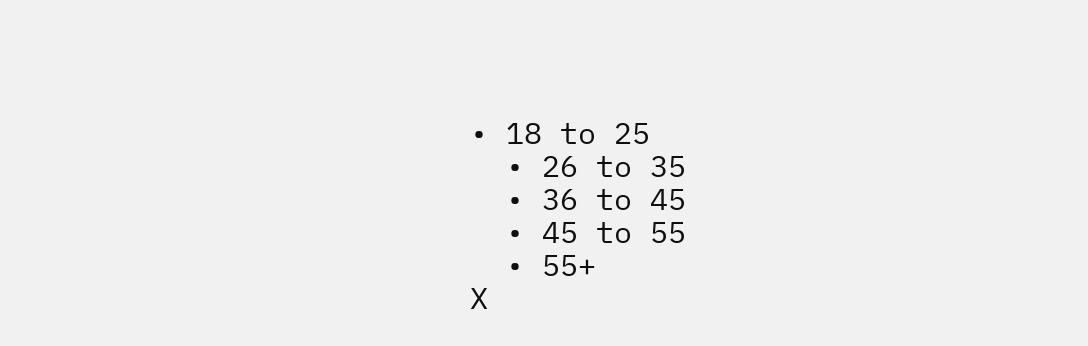• 18 to 25
  • 26 to 35
  • 36 to 45
  • 45 to 55
  • 55+
X